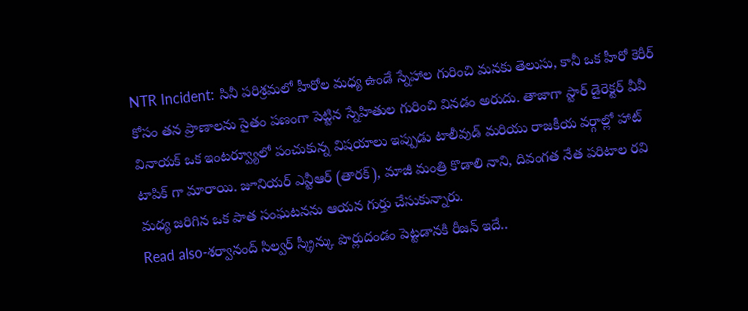NTR Incident: సినీ పరిశ్రమలో హీరోల మధ్య ఉండే స్నేహాల గురించి మనకు తెలుసు, కానీ ఒక హీరో కెరీర్ కోసం తన ప్రాణాలను సైతం పణంగా పెట్టిన స్నేహితుల గురించి వినడం అరుదు. తాజాగా స్టార్ డైరెక్టర్ వీవీ వినాయక్ ఒక ఇంటర్వ్యూలో పంచుకున్న విషయాలు ఇప్పుడు టాలీవుడ్ మరియు రాజకీయ వర్గాల్లో హాట్ టాపిక్ గా మారాయి. జూనియర్ ఎన్టీఆర్ (తారక్), మాజీ మంత్రి కొడాలి నాని, దివంగత నేత పరిటాల రవి మధ్య జరిగిన ఒక పాత సంఘటనను ఆయన గుర్తు చేసుకున్నారు.
Read also-శర్వానంద్ సిల్వర్ స్క్రీన్కు పొర్లుదండం పెట్టడానకి రీజన్ ఇదే..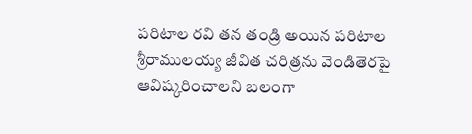పరిటాల రవి తన తండ్రి అయిన పరిటాల శ్రీరాములయ్య జీవిత చరిత్రను వెండితెరపై ఆవిష్కరించాలని బలంగా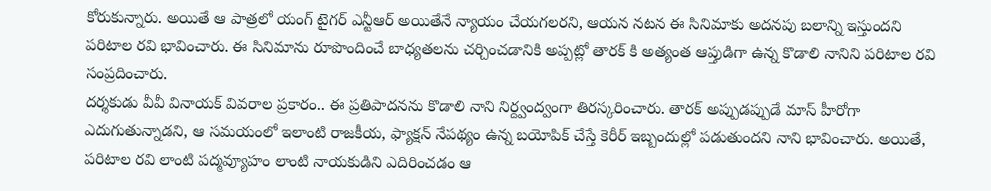కోరుకున్నారు. అయితే ఆ పాత్రలో యంగ్ టైగర్ ఎన్టీఆర్ అయితేనే న్యాయం చేయగలరని, ఆయన నటన ఈ సినిమాకు అదనపు బలాన్ని ఇస్తుందని పరిటాల రవి భావించారు. ఈ సినిమాను రూపొందించే బాధ్యతలను చర్చించడానికి అప్పట్లో తారక్ కి అత్యంత ఆప్తుడిగా ఉన్న కొడాలి నానిని పరిటాల రవి సంప్రదించారు.
దర్శకుడు వీవీ వినాయక్ వివరాల ప్రకారం.. ఈ ప్రతిపాదనను కొడాలి నాని నిర్ద్వంద్వంగా తిరస్కరించారు. తారక్ అప్పుడప్పుడే మాస్ హీరోగా ఎదుగుతున్నాడని, ఆ సమయంలో ఇలాంటి రాజకీయ, ఫ్యాక్షన్ నేపథ్యం ఉన్న బయోపిక్ చేస్తే కెరీర్ ఇబ్బందుల్లో పడుతుందని నాని భావించారు. అయితే, పరిటాల రవి లాంటి పద్మవ్యూహం లాంటి నాయకుడిని ఎదిరించడం ఆ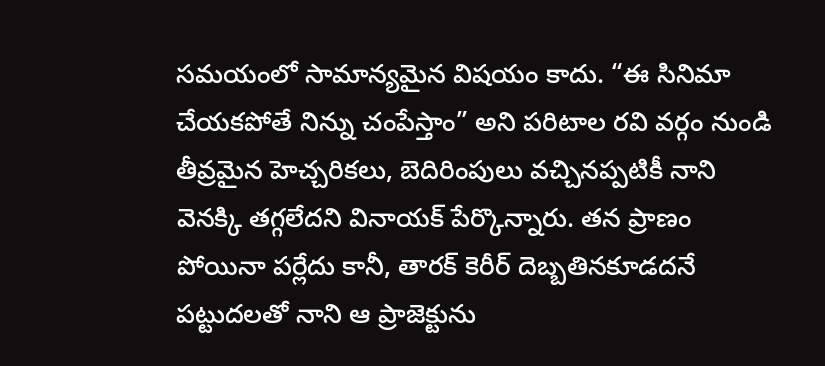సమయంలో సామాన్యమైన విషయం కాదు. “ఈ సినిమా చేయకపోతే నిన్ను చంపేస్తాం” అని పరిటాల రవి వర్గం నుండి తీవ్రమైన హెచ్చరికలు, బెదిరింపులు వచ్చినప్పటికీ నాని వెనక్కి తగ్గలేదని వినాయక్ పేర్కొన్నారు. తన ప్రాణం పోయినా పర్లేదు కానీ, తారక్ కెరీర్ దెబ్బతినకూడదనే పట్టుదలతో నాని ఆ ప్రాజెక్టును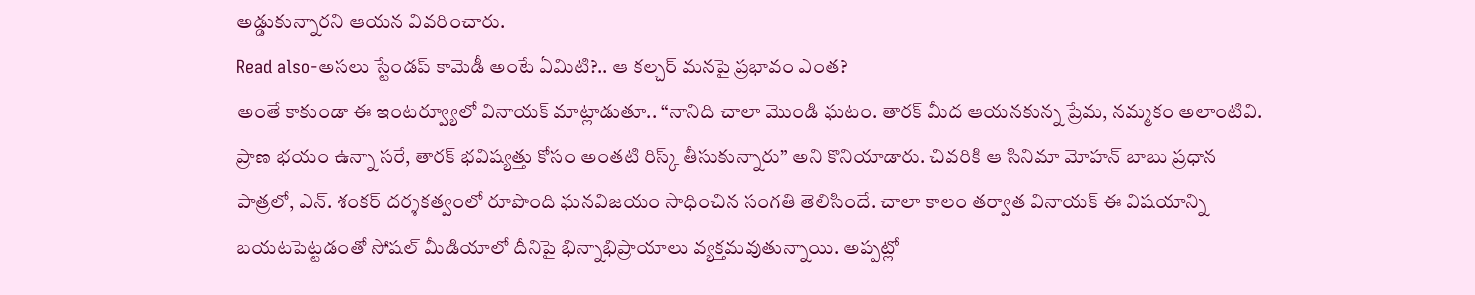అడ్డుకున్నారని ఆయన వివరించారు.
Read also-అసలు స్టేండప్ కామెడీ అంటే ఏమిటి?.. ఆ కల్చర్ మనపై ప్రభావం ఎంత?
అంతే కాకుండా ఈ ఇంటర్వ్యూలో వినాయక్ మాట్లాడుతూ.. “నానిది చాలా మొండి ఘటం. తారక్ మీద ఆయనకున్న ప్రేమ, నమ్మకం అలాంటివి. ప్రాణ భయం ఉన్నా సరే, తారక్ భవిష్యత్తు కోసం అంతటి రిస్క్ తీసుకున్నారు” అని కొనియాడారు. చివరికి ఆ సినిమా మోహన్ బాబు ప్రధాన పాత్రలో, ఎన్. శంకర్ దర్శకత్వంలో రూపొంది ఘనవిజయం సాధించిన సంగతి తెలిసిందే. చాలా కాలం తర్వాత వినాయక్ ఈ విషయాన్ని బయటపెట్టడంతో సోషల్ మీడియాలో దీనిపై భిన్నాభిప్రాయాలు వ్యక్తమవుతున్నాయి. అప్పట్లో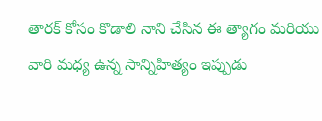తారక్ కోసం కొడాలి నాని చేసిన ఈ త్యాగం మరియు వారి మధ్య ఉన్న సాన్నిహిత్యం ఇప్పుడు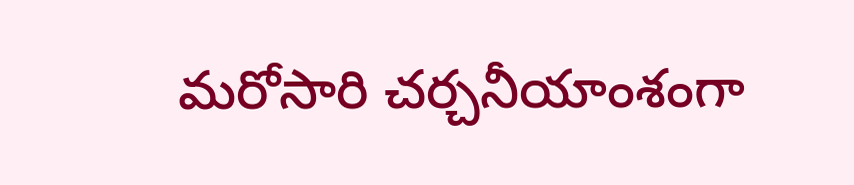మరోసారి చర్చనీయాంశంగా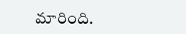మారింది.